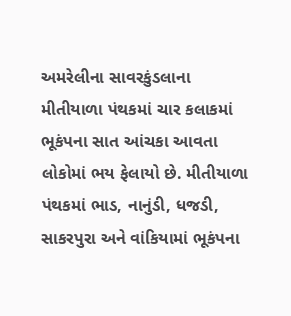અમરેલીના સાવરકુંડલાના મીતીયાળા પંથકમાં ચાર કલાકમાં ભૂકંપના સાત આંચકા આવતા લોકોમાં ભય ફેલાયો છે. મીતીયાળા પંથકમાં ભાડ, નાનુંડી, ધજડી, સાકરપુરા અને વાંકિયામાં ભૂકંપના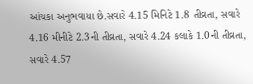આંચકા અનુભવાયા છે.સવારે 4.15 મિનિટે 1.8 તીવ્રતા, સવારે 4.16 મીનીટે 2.3ની તીવ્રતા, સવારે 4.24 કલાકે 1.0ની તીવ્રતા, સવારે 4.57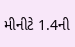મીનીટે 1.4ની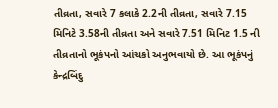તીવ્રતા, સવારે 7 કલાકે 2.2ની તીવ્રતા, સવારે 7.15 મિનિટે 3.58ની તીવ્રતા અને સવારે 7.51 મિનિટ 1.5 ની તીવ્રતાનો ભૂકંપનો આંચકો અનુભવાયો છે. આ ભૂકંપનું કેન્દ્રબિંદુ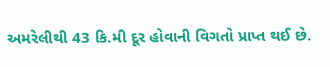અમરેલીથી 43 કિ.મી દૂર હોવાની વિગતો પ્રાપ્ત થઈ છે.